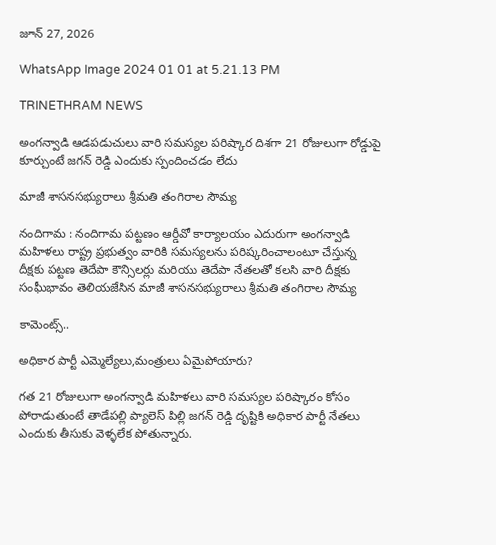జూన్ 27, 2026

WhatsApp Image 2024 01 01 at 5.21.13 PM

TRINETHRAM NEWS

అంగన్వాడి ఆడపడుచులు వారి సమస్యల పరిష్కార దిశగా 21 రోజులుగా రోడ్డుపై కూర్చుంటే జగన్ రెడ్డి ఎందుకు స్పందించడం లేదు

మాజీ శాసనసభ్యురాలు శ్రీమతి తంగిరాల సౌమ్య

నందిగామ : నందిగామ పట్టణం ఆర్డీవో కార్యాలయం ఎదురుగా అంగన్వాడి మహిళలు రాష్ట్ర ప్రభుత్వం వారికి సమస్యలను పరిష్కరించాలంటూ చేస్తున్న దీక్షకు పట్టణ తెదేపా కౌన్సిలర్లు మరియు తెదేపా నేతలతో కలసి వారి దీక్షకు సంఘీభావం తెలియజేసిన మాజీ శాసనసభ్యురాలు శ్రీమతి తంగిరాల సౌమ్య

కామెంట్స్..

అధికార పార్టీ ఎమ్మెల్యేలు,మంత్రులు ఏమైపోయారు?

గత 21 రోజులుగా అంగన్వాడి మహిళలు వారి సమస్యల పరిష్కారం కోసం పోరాడుతుంటే తాడేపల్లి ప్యాలెస్ పిల్లి జగన్ రెడ్డి దృష్టికి అధికార పార్టీ నేతలు ఎందుకు తీసుకు వెళ్ళలేక పోతున్నారు.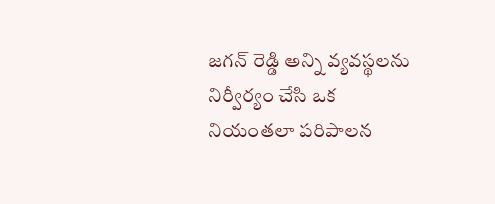జగన్ రెడ్డి అన్ని వ్యవస్థలను నిర్వీర్యం చేసి ఒక నియంతలా పరిపాలన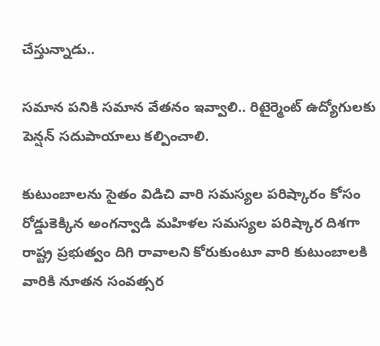చేస్తున్నాడు..

సమాన పనికి సమాన వేతనం ఇవ్వాలి.. రిటైర్మెంట్ ఉద్యోగులకు పెన్షన్ సదుపాయాలు కల్పించాలి.

కుటుంబాలను సైతం విడిచి వారి సమస్యల పరిష్కారం కోసం రోడ్డుకెక్కిన అంగన్వాడి మహిళల సమస్యల పరిష్కార దిశగా రాష్ట్ర ప్రభుత్వం దిగి రావాలని కోరుకుంటూ వారి కుటుంబాలకి వారికి నూతన సంవత్సర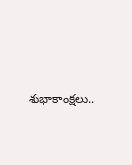శుభాకాంక్షలు..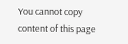You cannot copy content of this page